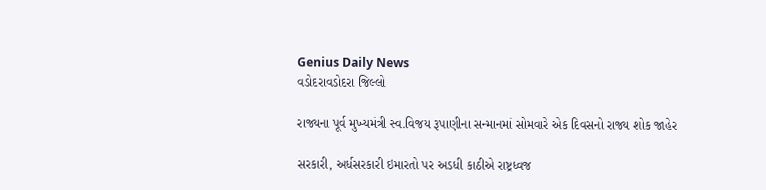Genius Daily News
વડોદરાવડોદરા જિલ્લો

રાજ્યના પૂર્વ મુખ્યમંત્રી સ્વ.વિજય રૂપાણીના સન્માનમાં સોમવારે એક દિવસનો રાજ્ય શોક જાહેર

સરકારી, અર્ધસરકારી ઇમારતો પર અડધી કાઠીએ રાષ્ટ્રધ્વજ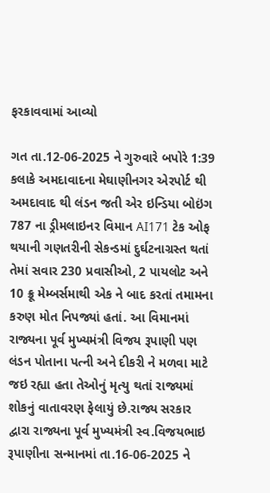ફરકાવવામાં આવ્યો

ગત તા.12-06-2025 ને ગુરુવારે બપોરે 1:39 કલાકે અમદાવાદના મેઘાણીનગર એરપોર્ટ થી અમદાવાદ થી લંડન જતી એર ઇન્ડિયા બોઇંગ 787 ના ડ્રીમલાઇનર વિમાન AI171 ટેક ઓફ થયાની ગણતરીની સેકન્ડમાં દુર્ઘટનાગ્રસ્ત થતાં તેમાં સવાર 230 પ્રવાસીઓ, 2 પાયલોટ અને 10 ક્રૂ મેમ્બર્સમાથી એક ને બાદ કરતાં તમામના કરુણ મોત નિપજ્યાં હતાં. આ વિમાનમાં રાજ્યના પૂર્વ મુખ્યમંત્રી વિજય રૂપાણી પણ લંડન પોતાના પત્ની અને દીકરી ને મળવા માટે જઇ રહ્યા હતા તેઓનું મૃત્યુ થતાં રાજ્યમાં શોકનું વાતાવરણ ફેલાયું છે.રાજ્ય સરકાર દ્વારા રાજ્યના પૂર્વ મુખ્યમંત્રી સ્વ.વિજયભાઇ રૂપાણીના સન્માનમાં તા.16-06-2025 ને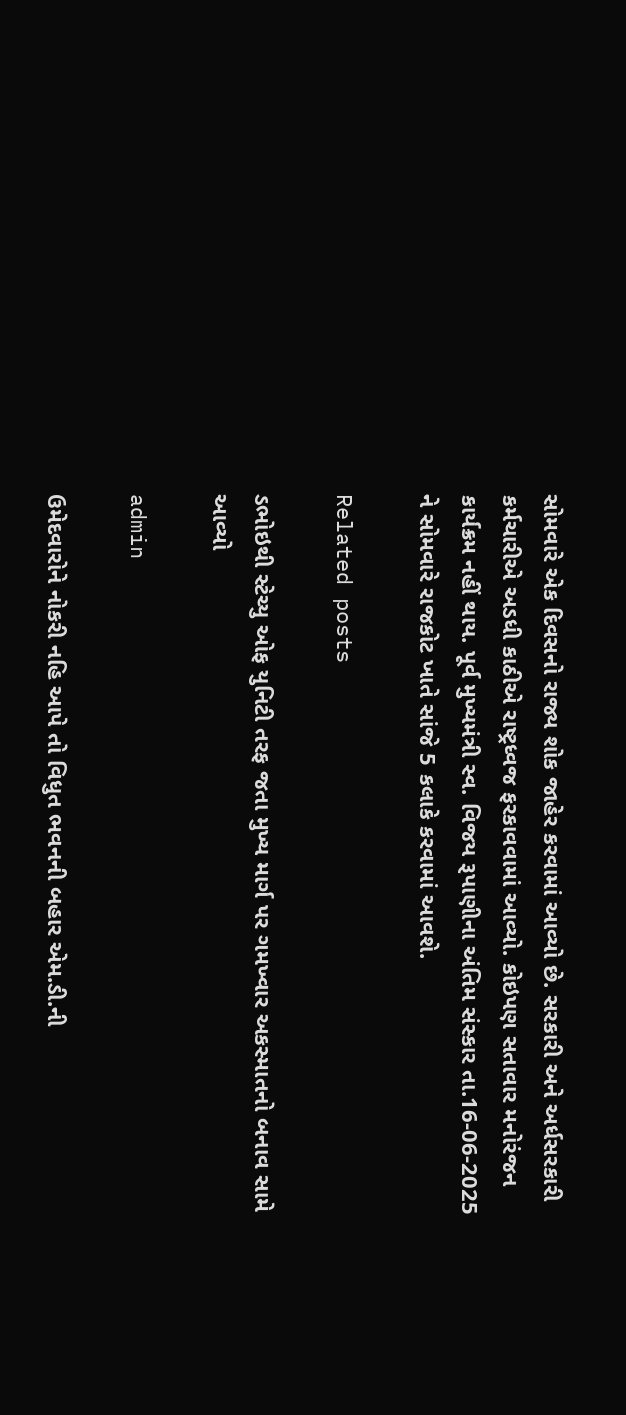સોમવારે એક દિવસનો રાજ્ય શોક જાહેર કરવામાં આવ્યો છે. સરકારી અને અર્ધસરકારી કર્મચારીએ અડધી કાઠીએ રાષ્ટ્રધ્વજ ફરકાવવામાં આવ્યો. કોઇપણ સતાવાર મનોરંજન કાર્યક્રમ નહીં થાય. પૂર્વ મુખ્યમંત્રી સ્વ. વિજય રૂપાણીના અંતિમ સંસ્કાર તા.16-06-2025 ને સોમવારે રાજકોટ ખાતે સાંજે 5 કલાકે કરવામાં આવશે.

Related posts

ડભોઇથી સ્ટેચ્યુ ઓફ યુનિટી તરફ જતા મુખ્ય માર્ગ પર ગમખ્વાર અકસ્માતનો બનાવ સામે આવ્યો

admin

ઉમેદવારોને નોકરી નહિ આપે તો વિધુત ભવનની બહાર એમ.ડી.ની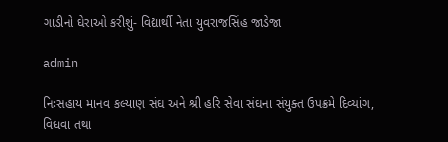ગાડીનો ઘેરાઓ કરીશું- વિદ્યાર્થી નેતા યુવરાજસિંહ જાડેજા

admin

નિઃસહાય માનવ કલ્યાણ સંઘ અને શ્રી હરિ સેવા સંઘના સંયુક્ત ઉપક્રમે દિવ્યાંગ, વિધવા તથા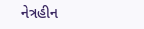નેત્રહીન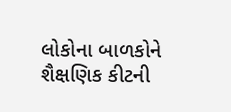લોકોના બાળકોને શૈક્ષણિક કીટની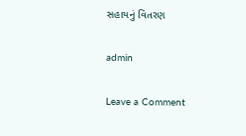સહાયનું વિતરણ

admin

Leave a Comment